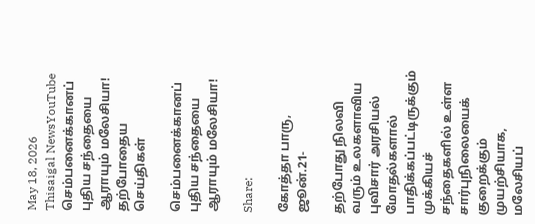May 18, 2026
Thisaigal NewsYouTube
செம்பனைக்கானப் புதிய சந்தையை ஆராயும் மலேசியா!
தற்போதைய செய்திகள்

செம்பனைக்கானப் புதிய சந்தையை ஆராயும் மலேசியா!

Share:

கோத்தா பாரு, ஜூன்.21-

தற்போது நிலவி வரும் உலகளாவிய புவிசார் அரசியல் மோதல்களால் பாதிக்கப்பட்டிருக்கும் முக்கியச் சந்தைகளில் உள்ள சார்புநிலையைக் குறைக்கும் முயற்சியாக, மலேசியப்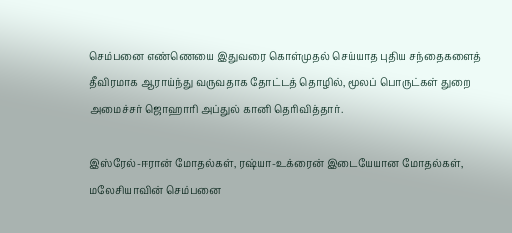செம்பனை எண்ணெயை இதுவரை கொள்முதல் செய்யாத புதிய சந்தைகளைத் தீவிரமாக ஆராய்ந்து வருவதாக தோட்டத் தொழில், மூலப் பொருட்கள் துறை அமைச்சர் ஜொஹாரி அப்துல் கானி தெரிவித்தார்.

இஸ்ரேல்-ஈரான் மோதல்கள், ரஷ்யா-உக்ரைன் இடையேயான மோதல்கள், மலேசியாவின் செம்பனை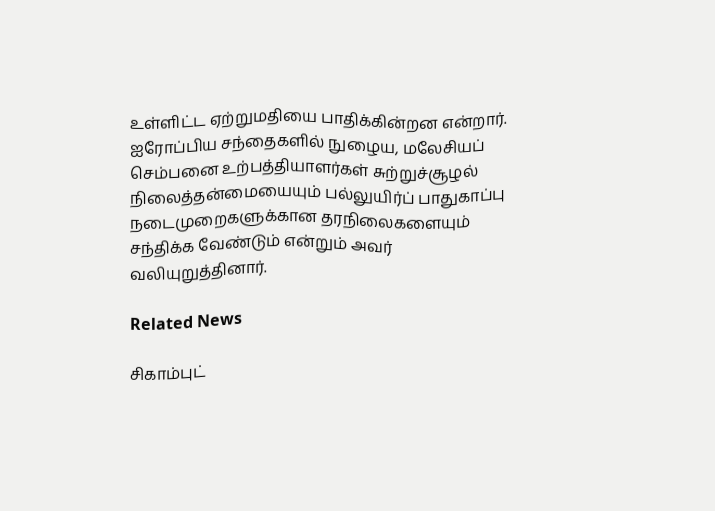உள்ளிட்ட ஏற்றுமதியை பாதிக்கின்றன என்றார். ஐரோப்பிய சந்தைகளில் நுழைய, மலேசியப் செம்பனை உற்பத்தியாளர்கள் சுற்றுச்சூழல் நிலைத்தன்மையையும் பல்லுயிர்ப் பாதுகாப்பு நடைமுறைகளுக்கான தரநிலைகளையும் சந்திக்க வேண்டும் என்றும் அவர் வலியுறுத்தினார்.

Related News

சிகாம்புட்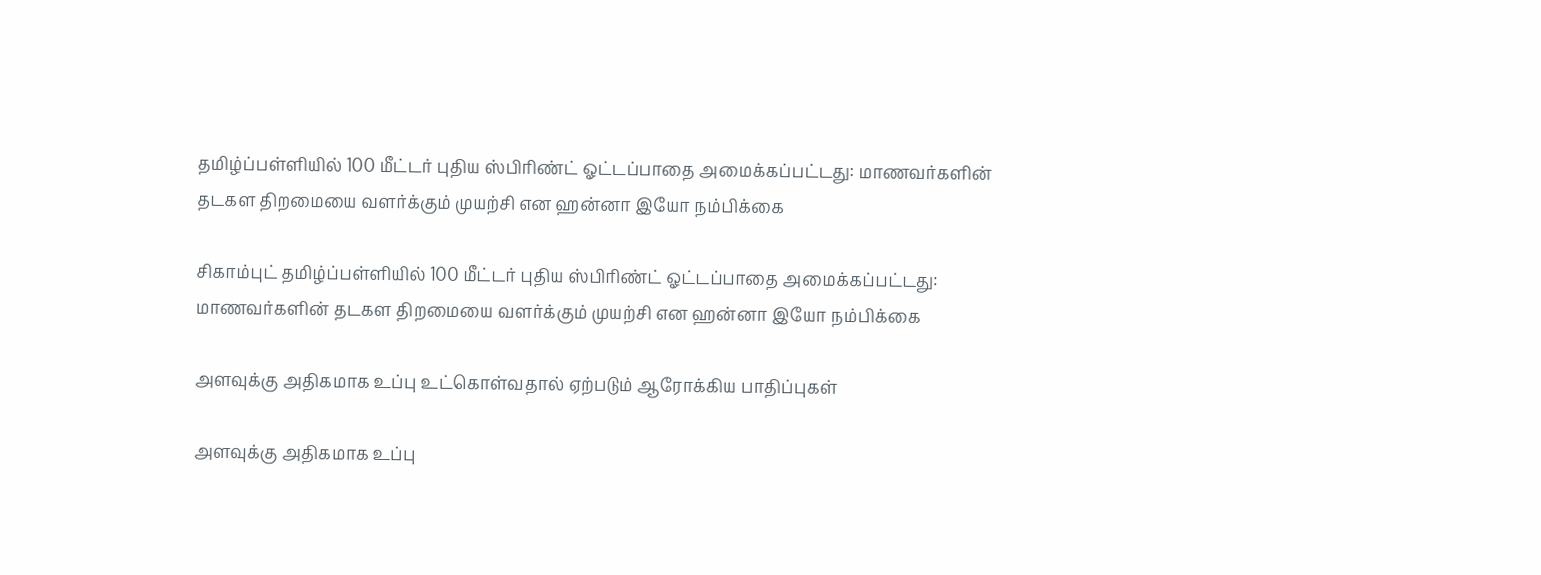தமிழ்ப்பள்ளியில் 100 மீட்டர் புதிய ஸ்பிரிண்ட் ஓட்டப்பாதை அமைக்கப்பட்டது: மாணவர்களின் தடகள திறமையை வளர்க்கும் முயற்சி என ஹன்னா இயோ நம்பிக்கை

சிகாம்புட் தமிழ்ப்பள்ளியில் 100 மீட்டர் புதிய ஸ்பிரிண்ட் ஓட்டப்பாதை அமைக்கப்பட்டது: மாணவர்களின் தடகள திறமையை வளர்க்கும் முயற்சி என ஹன்னா இயோ நம்பிக்கை

அளவுக்கு அதிகமாக உப்பு உட்கொள்வதால் ஏற்படும் ஆரோக்கிய பாதிப்புகள்

அளவுக்கு அதிகமாக உப்பு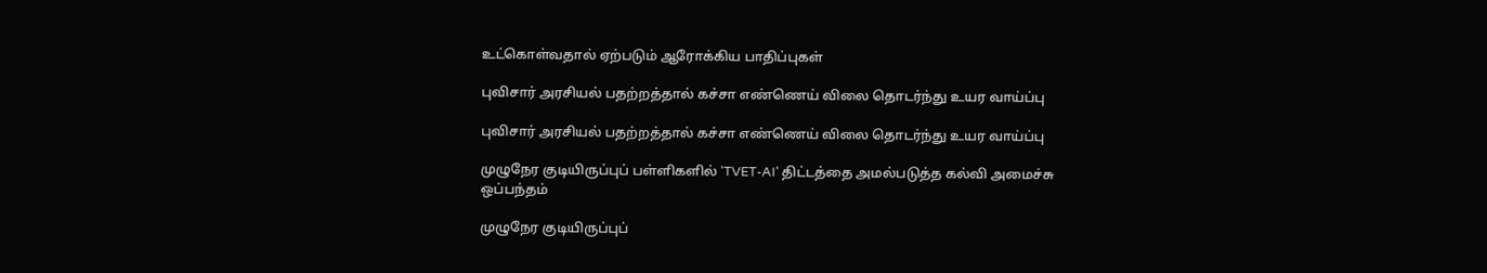உட்கொள்வதால் ஏற்படும் ஆரோக்கிய பாதிப்புகள்

புவிசார் அரசியல் பதற்றத்தால் கச்சா எண்ணெய் விலை தொடர்ந்து உயர வாய்ப்பு

புவிசார் அரசியல் பதற்றத்தால் கச்சா எண்ணெய் விலை தொடர்ந்து உயர வாய்ப்பு

முழுநேர குடியிருப்புப் பள்ளிகளில் 'TVET-AI' திட்டத்தை அமல்படுத்த கல்வி அமைச்சு ஒப்பந்தம்

முழுநேர குடியிருப்புப்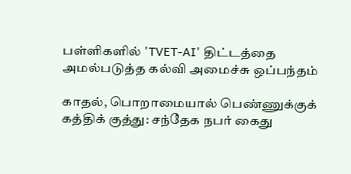பள்ளிகளில் 'TVET-AI' திட்டத்தை அமல்படுத்த கல்வி அமைச்சு ஒப்பந்தம்

காதல், பொறாமையால் பெண்ணுக்குக் கத்திக் குத்து: சந்தேக நபர் கைது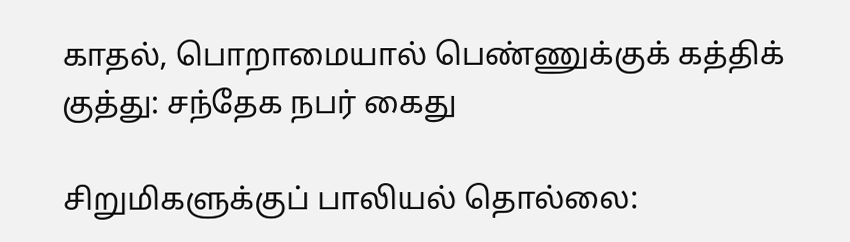காதல், பொறாமையால் பெண்ணுக்குக் கத்திக் குத்து: சந்தேக நபர் கைது

சிறுமிகளுக்குப் பாலியல் தொல்லை: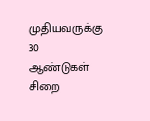முதியவருக்கு 30 ஆண்டுகள் சிறை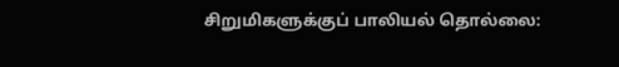சிறுமிகளுக்குப் பாலியல் தொல்லை: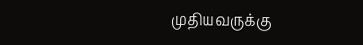முதியவருக்கு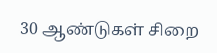30 ஆண்டுகள் சிறை